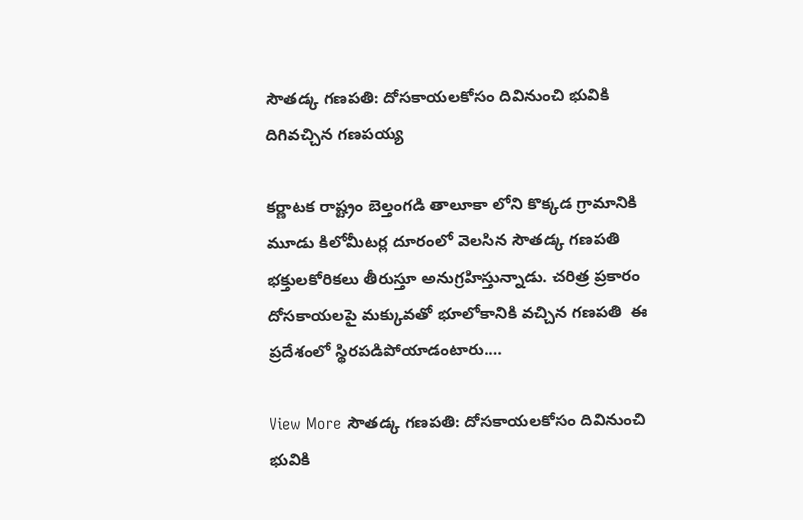సౌతడ్క గణపతి: దోసకాయలకోసం దివినుంచి భువికి దిగివచ్చిన గణపయ్య

కర్ణాటక రాష్ట్రం బెల్తంగడి తాలూకా లోని కొక్కడ గ్రామానికి మూడు కిలోమీటర్ల దూరంలో వెలసిన సౌతడ్క గణపతి భక్తులకోరికలు తీరుస్తూ అనుగ్రహిస్తున్నాడు. చరిత్ర ప్రకారం దోసకాయలపై మక్కువతో భూలోకానికి వచ్చిన గణపతి  ఈ ప్రదేశంలో స్థిరపడిపోయాడంటారు.…

View More సౌతడ్క గణపతి: దోసకాయలకోసం దివినుంచి భువికి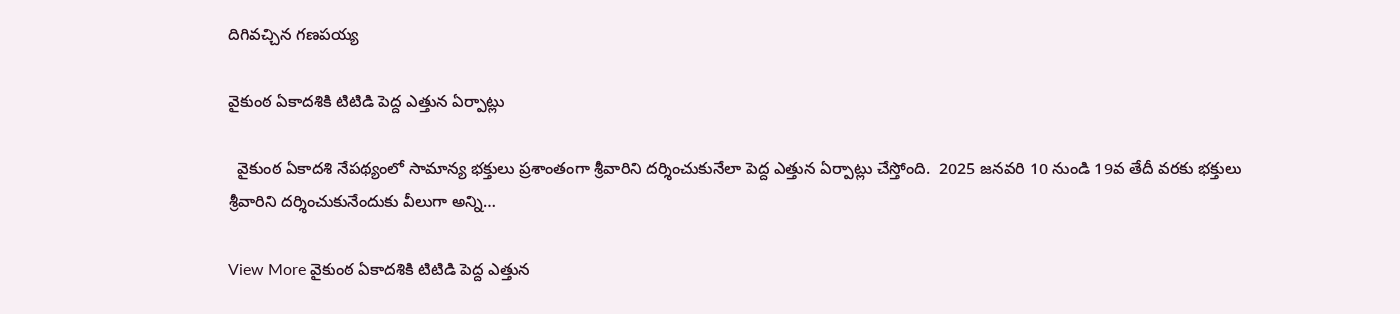దిగివచ్చిన గణపయ్య

వైకుంఠ ఏకాదశికి టిటిడి పెద్ద ఎత్తున ఏర్పాట్లు

  వైకుంఠ ఏకాదశి నేపథ్యంలో సామాన్య భక్తులు ప్రశాంతంగా శ్రీవారిని దర్శించుకునేలా పెద్ద ఎత్తున ఏర్పాట్లు చేస్తోంది.  2025 జనవరి 10 నుండి 19వ తేదీ వరకు భక్తులు శ్రీవారిని దర్శించుకునేందుకు వీలుగా అన్ని…

View More వైకుంఠ ఏకాదశికి టిటిడి పెద్ద ఎత్తున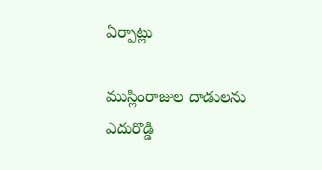ఏర్పాట్లు

ముస్లింరాజుల దాడులను ఎదురొడ్డి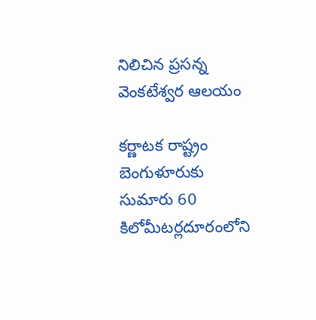నిలిచిన ప్రసన్న వెంకటేశ్వర ఆలయం

కర్ణాటక రాష్ట్రం బెంగుళూరుకు సుమారు 60 కిలోమీటర్లదూరంలోని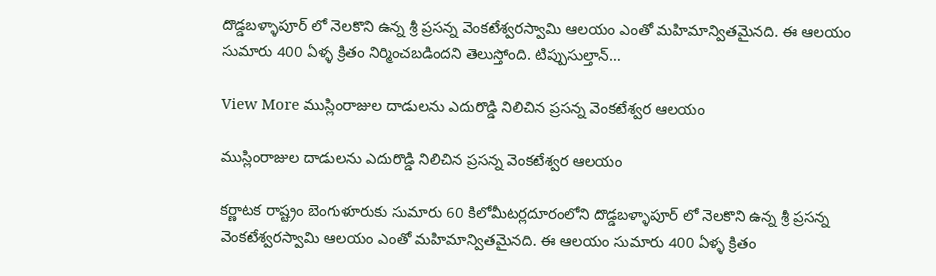దొడ్డబళ్ళాపూర్ లో నెలకొని ఉన్న శ్రీ ప్రసన్న వెంకటేశ్వరస్వామి ఆలయం ఎంతో మహిమాన్వితమైనది. ఈ ఆలయం సుమారు 400 ఏళ్ళ క్రితం నిర్మించబడిందని తెలుస్తోంది. టిప్పుసుల్తాన్…

View More ముస్లింరాజుల దాడులను ఎదురొడ్డి నిలిచిన ప్రసన్న వెంకటేశ్వర ఆలయం

ముస్లింరాజుల దాడులను ఎదురొడ్డి నిలిచిన ప్రసన్న వెంకటేశ్వర ఆలయం

కర్ణాటక రాష్ట్రం బెంగుళూరుకు సుమారు 60 కిలోమీటర్లదూరంలోని దొడ్డబళ్ళాపూర్ లో నెలకొని ఉన్న శ్రీ ప్రసన్న వెంకటేశ్వరస్వామి ఆలయం ఎంతో మహిమాన్వితమైనది. ఈ ఆలయం సుమారు 400 ఏళ్ళ క్రితం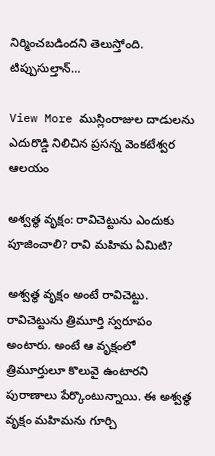నిర్మించబడిందని తెలుస్తోంది. టిప్పుసుల్తాన్…

View More ముస్లింరాజుల దాడులను ఎదురొడ్డి నిలిచిన ప్రసన్న వెంకటేశ్వర ఆలయం

అశ్వత్థ వృక్షం: రావిచెట్టును ఎందుకు పూజించాలి? రావి మహిమ ఏమిటి?

అశ్వత్థ వృక్షం అంటే రావిచెట్టు. రావిచెట్టును త్రిమూర్తి స్వరూపం అంటారు. అంటే ఆ వృక్షంలో త్రిమూర్తులూ కొలువై ఉంటారని పురాణాలు పేర్కొంటున్నాయి. ఈ అశ్వత్థ వృక్షం మహిమను గూర్చి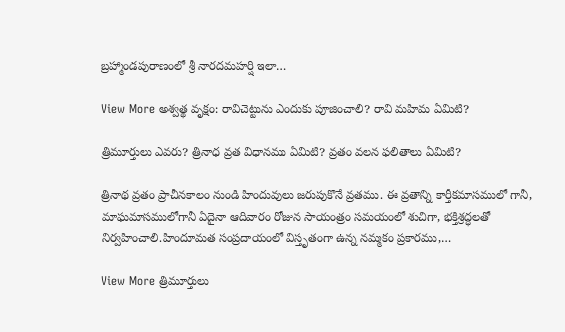బ్రహ్మాండపురాణంలో శ్రీ నారదమహర్షి ఇలా…

View More అశ్వత్థ వృక్షం: రావిచెట్టును ఎందుకు పూజించాలి? రావి మహిమ ఏమిటి?

త్రిమూర్తులు ఎవరు? త్రినాధ వ్రత విధానము ఏమిటి? వ్రతం వలన ఫలితాలు ఏమిటి?

త్రినాథ వ్రతం ప్రాచీనకాలం నుండి హిందువులు జరుపుకొనే వ్రతము. ఈ వ్రతాన్ని కార్తీకమాసములో గానీ, మాఘమాసములోగానీ ఏదైనా ఆదివారం రోజున సాయంత్రం సమయంలో శుచిగా, భక్తిశ్రద్ధలతో నిర్వహించాలి.హిందూమత సంప్రదాయంలో విస్తృతంగా ఉన్న నమ్మకం ప్రకారము,…

View More త్రిమూర్తులు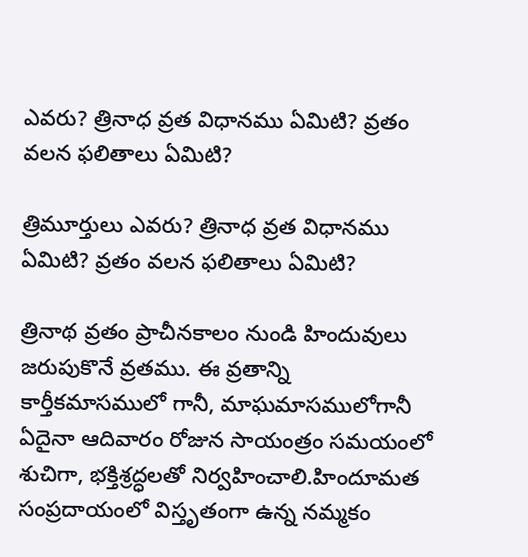ఎవరు? త్రినాధ వ్రత విధానము ఏమిటి? వ్రతం వలన ఫలితాలు ఏమిటి?

త్రిమూర్తులు ఎవరు? త్రినాధ వ్రత విధానము ఏమిటి? వ్రతం వలన ఫలితాలు ఏమిటి?

త్రినాథ వ్రతం ప్రాచీనకాలం నుండి హిందువులు జరుపుకొనే వ్రతము. ఈ వ్రతాన్ని కార్తీకమాసములో గానీ, మాఘమాసములోగానీ ఏదైనా ఆదివారం రోజున సాయంత్రం సమయంలో శుచిగా, భక్తిశ్రద్ధలతో నిర్వహించాలి.హిందూమత సంప్రదాయంలో విస్తృతంగా ఉన్న నమ్మకం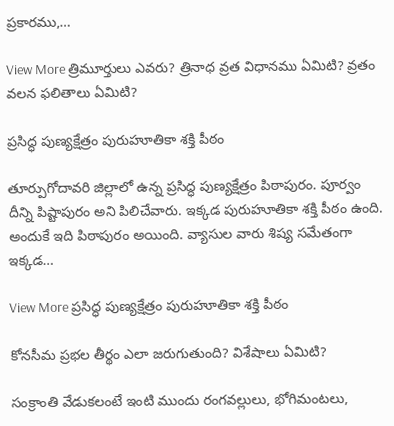ప్రకారము,…

View More త్రిమూర్తులు ఎవరు? త్రినాధ వ్రత విధానము ఏమిటి? వ్రతం వలన ఫలితాలు ఏమిటి?

ప్రసిద్ధ పుణ్యక్షేత్రం పురుహూతికా శక్తి పీఠం

తూర్పుగోదావరి జిల్లాలో ఉన్న ప్రసిద్ధ పుణ్యక్షేత్రం పిఠాపురం. పూర్వం దీన్ని పిష్టాపురం అని పిలిచేవారు. ఇక్కడ పురుహూతికా శక్తి పీఠం ఉంది. అందుకే ఇది పిఠాపురం అయింది. వ్యాసుల వారు శిష్య సమేతంగా ఇక్కడ…

View More ప్రసిద్ధ పుణ్యక్షేత్రం పురుహూతికా శక్తి పీఠం

కోనసీమ ప్రభల తీర్థం ఎలా జరుగుతుంది? విశేషాలు ఏమిటి?

సంక్రాంతి వేడుకలంటే ఇంటి ముందు రంగవల్లులు, భోగిమంటలు,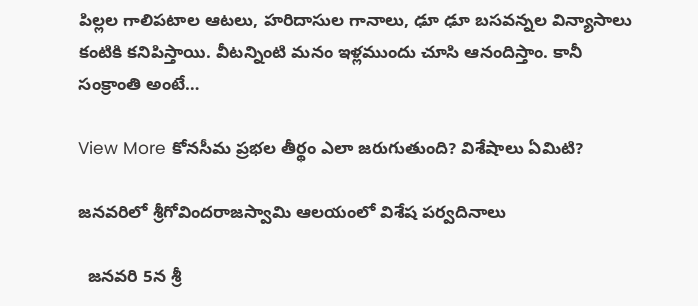పిల్లల గాలిపటాల ఆటలు, హరిదాసుల గానాలు, ఢూ ఢూ బసవన్నల విన్యాసాలు కంటికి కనిపిస్తాయి. వీటన్నింటి మనం ఇళ్లముందు చూసి ఆనందిస్తాం. కానీ సంక్రాంతి అంటే…

View More కోనసీమ ప్రభల తీర్థం ఎలా జరుగుతుంది? విశేషాలు ఏమిటి?

జ‌న‌వ‌రిలో శ్రీ‌గోవింద‌రాజ‌స్వామి ఆల‌యంలో విశేష ప‌ర్వ‌దినాలు

  జ‌న‌వ‌రి 5న శ్రీ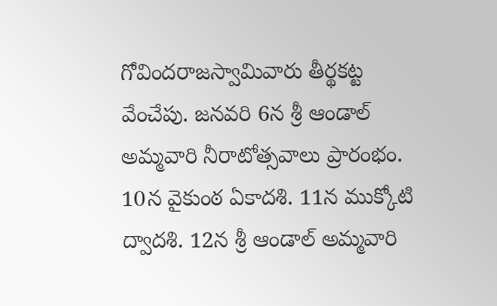గోవింద‌రాజ‌స్వామివారు తీర్థ‌క‌ట్ట వేంచేపు. జ‌న‌వ‌రి 6న శ్రీ ఆండాల్‌ అమ్మవారి నీరాటోత్సవాలు ప్రారంభం. 10న వైకుంఠ ఏకాద‌శి. 11న ముక్కోటి ద్వాద‌శి. 12న శ్రీ ఆండాల్‌ అమ్మవారి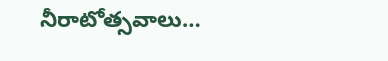నీరాటోత్సవాలు…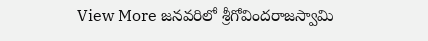View More జ‌న‌వ‌రిలో శ్రీ‌గోవింద‌రాజ‌స్వామి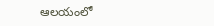ఆల‌యంలో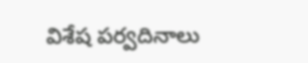విశేష ప‌ర్వ‌దినాలు